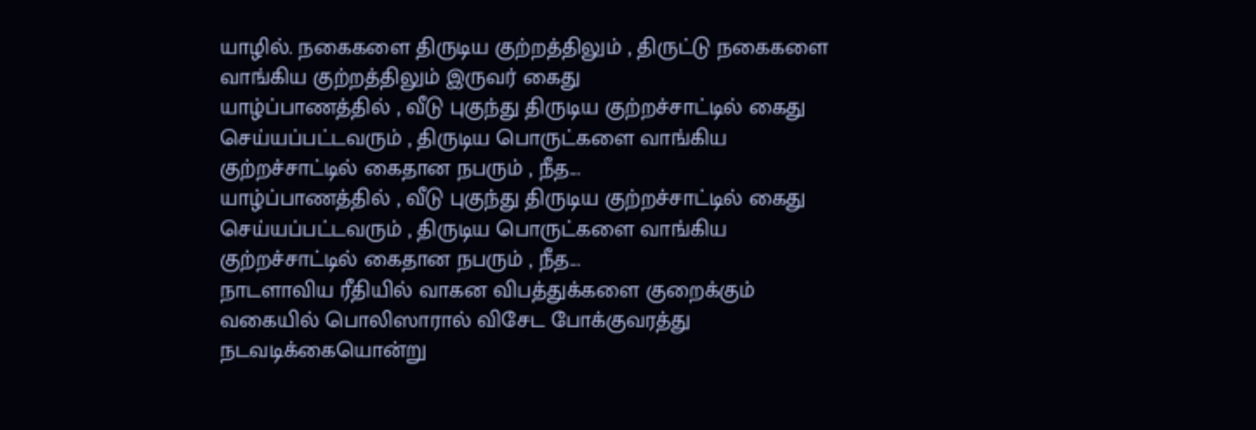யாழில். நகைகளை திருடிய குற்றத்திலும் , திருட்டு நகைகளை வாங்கிய குற்றத்திலும் இருவர் கைது
யாழ்ப்பாணத்தில் , வீடு புகுந்து திருடிய குற்றச்சாட்டில் கைது செய்யப்பட்டவரும் , திருடிய பொருட்களை வாங்கிய குற்றச்சாட்டில் கைதான நபரும் , நீத...
யாழ்ப்பாணத்தில் , வீடு புகுந்து திருடிய குற்றச்சாட்டில் கைது செய்யப்பட்டவரும் , திருடிய பொருட்களை வாங்கிய குற்றச்சாட்டில் கைதான நபரும் , நீத...
நாடளாவிய ரீதியில் வாகன விபத்துக்களை குறைக்கும் வகையில் பொலிஸாரால் விசேட போக்குவரத்து நடவடிக்கையொன்று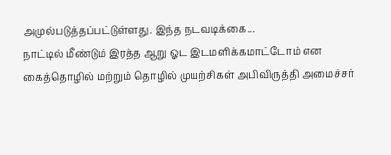அமுல்படுத்தப்பட்டுள்ளது. இந்த நடவடிக்கை...
நாட்டில் மீண்டும் இரத்த ஆறு ஓட இடமளிக்கமாட்டோம் என கைத்தொழில் மற்றும் தொழில் முயற்சிகள் அபிவிருத்தி அமைச்சர்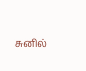சுனில்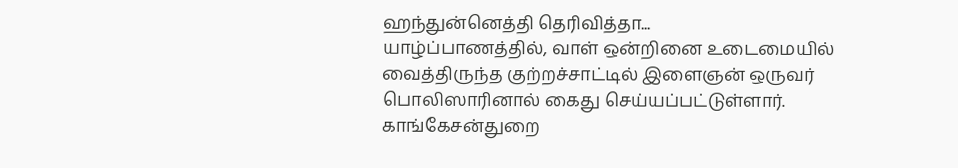ஹந்துன்னெத்தி தெரிவித்தா...
யாழ்ப்பாணத்தில், வாள் ஒன்றினை உடைமையில் வைத்திருந்த குற்றச்சாட்டில் இளைஞன் ஒருவர் பொலிஸாரினால் கைது செய்யப்பட்டுள்ளார். காங்கேசன்துறை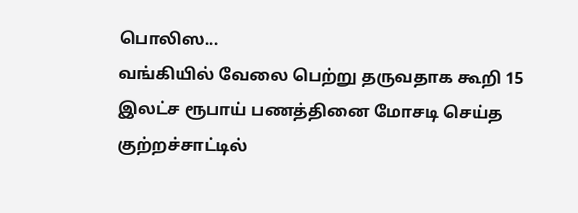பொலிஸ...
வங்கியில் வேலை பெற்று தருவதாக கூறி 15 இலட்ச ரூபாய் பணத்தினை மோசடி செய்த குற்றச்சாட்டில்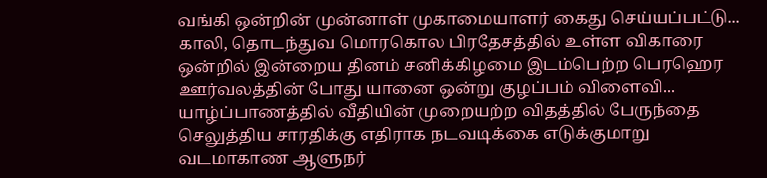வங்கி ஒன்றின் முன்னாள் முகாமையாளர் கைது செய்யப்பட்டு...
காலி, தொடந்துவ மொரகொல பிரதேசத்தில் உள்ள விகாரை ஒன்றில் இன்றைய தினம் சனிக்கிழமை இடம்பெற்ற பெரஹெர ஊர்வலத்தின் போது யானை ஒன்று குழப்பம் விளைவி...
யாழ்ப்பாணத்தில் வீதியின் முறையற்ற விதத்தில் பேருந்தை செலுத்திய சாரதிக்கு எதிராக நடவடிக்கை எடுக்குமாறு வடமாகாண ஆளுநர்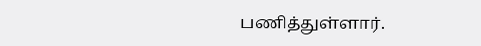பணித்துள்ளார்.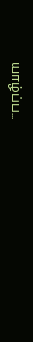யாழ்ப்ப...